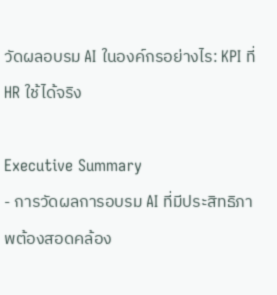วัดผลอบรม AI ในองค์กรอย่างไร: KPI ที่ HR ใช้ได้จริง

Executive Summary
- การวัดผลการอบรม AI ที่มีประสิทธิภาพต้องสอดคล้อง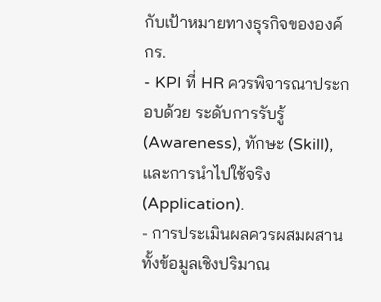กับเป้าหมายทางธุรกิจขององค์กร.
- KPI ที่ HR ควรพิจารณาประกอบด้วย ระดับการรับรู้ (Awareness), ทักษะ (Skill), และการนำไปใช้จริง (Application).
- การประเมินผลควรผสมผสานทั้งข้อมูลเชิงปริมาณ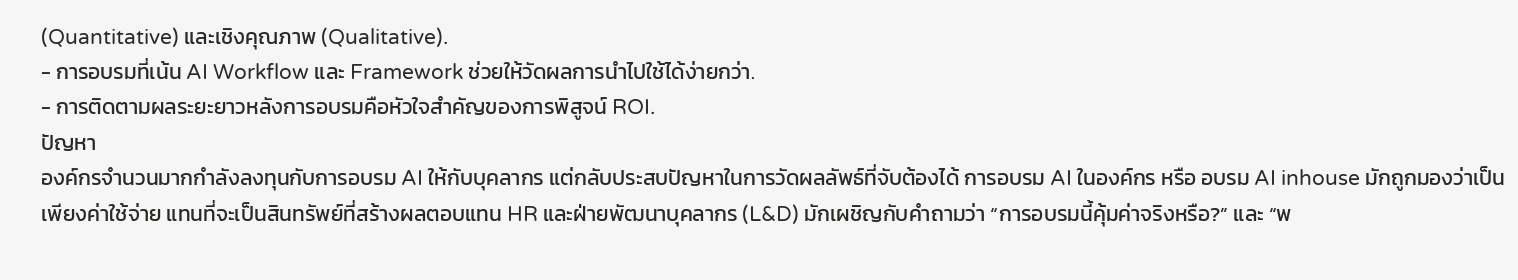(Quantitative) และเชิงคุณภาพ (Qualitative).
- การอบรมที่เน้น AI Workflow และ Framework ช่วยให้วัดผลการนำไปใช้ได้ง่ายกว่า.
- การติดตามผลระยะยาวหลังการอบรมคือหัวใจสำคัญของการพิสูจน์ ROI.
ปัญหา
องค์กรจำนวนมากกำลังลงทุนกับการอบรม AI ให้กับบุคลากร แต่กลับประสบปัญหาในการวัดผลลัพธ์ที่จับต้องได้ การอบรม AI ในองค์กร หรือ อบรม AI inhouse มักถูกมองว่าเป็นเพียงค่าใช้จ่าย แทนที่จะเป็นสินทรัพย์ที่สร้างผลตอบแทน HR และฝ่ายพัฒนาบุคลากร (L&D) มักเผชิญกับคำถามว่า “การอบรมนี้คุ้มค่าจริงหรือ?” และ “พ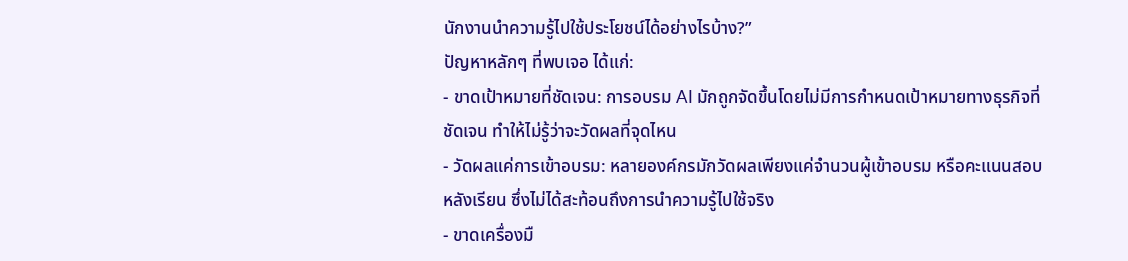นักงานนำความรู้ไปใช้ประโยชน์ได้อย่างไรบ้าง?”
ปัญหาหลักๆ ที่พบเจอ ได้แก่:
- ขาดเป้าหมายที่ชัดเจน: การอบรม AI มักถูกจัดขึ้นโดยไม่มีการกำหนดเป้าหมายทางธุรกิจที่ชัดเจน ทำให้ไม่รู้ว่าจะวัดผลที่จุดไหน
- วัดผลแค่การเข้าอบรม: หลายองค์กรมักวัดผลเพียงแค่จำนวนผู้เข้าอบรม หรือคะแนนสอบหลังเรียน ซึ่งไม่ได้สะท้อนถึงการนำความรู้ไปใช้จริง
- ขาดเครื่องมื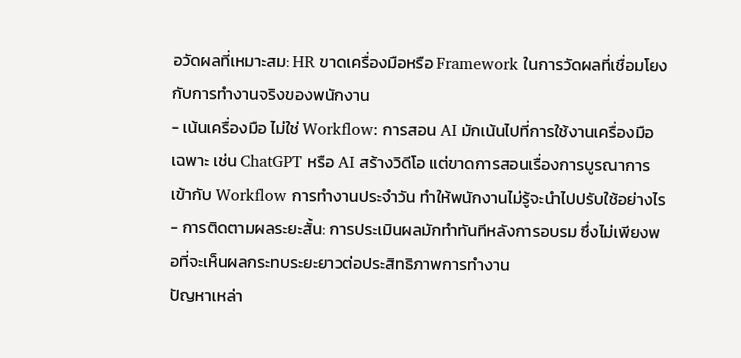อวัดผลที่เหมาะสม: HR ขาดเครื่องมือหรือ Framework ในการวัดผลที่เชื่อมโยงกับการทำงานจริงของพนักงาน
- เน้นเครื่องมือ ไม่ใช่ Workflow: การสอน AI มักเน้นไปที่การใช้งานเครื่องมือเฉพาะ เช่น ChatGPT หรือ AI สร้างวิดีโอ แต่ขาดการสอนเรื่องการบูรณาการเข้ากับ Workflow การทำงานประจำวัน ทำให้พนักงานไม่รู้จะนำไปปรับใช้อย่างไร
- การติดตามผลระยะสั้น: การประเมินผลมักทำทันทีหลังการอบรม ซึ่งไม่เพียงพอที่จะเห็นผลกระทบระยะยาวต่อประสิทธิภาพการทำงาน
ปัญหาเหล่า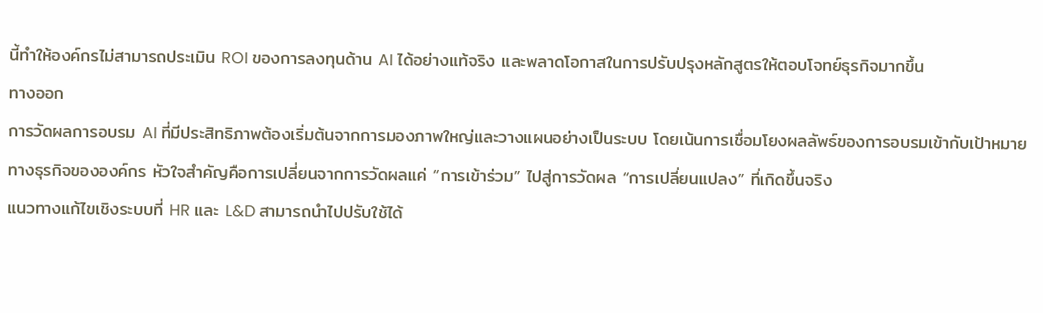นี้ทำให้องค์กรไม่สามารถประเมิน ROI ของการลงทุนด้าน AI ได้อย่างแท้จริง และพลาดโอกาสในการปรับปรุงหลักสูตรให้ตอบโจทย์ธุรกิจมากขึ้น
ทางออก
การวัดผลการอบรม AI ที่มีประสิทธิภาพต้องเริ่มต้นจากการมองภาพใหญ่และวางแผนอย่างเป็นระบบ โดยเน้นการเชื่อมโยงผลลัพธ์ของการอบรมเข้ากับเป้าหมายทางธุรกิจขององค์กร หัวใจสำคัญคือการเปลี่ยนจากการวัดผลแค่ “การเข้าร่วม” ไปสู่การวัดผล “การเปลี่ยนแปลง” ที่เกิดขึ้นจริง
แนวทางแก้ไขเชิงระบบที่ HR และ L&D สามารถนำไปปรับใช้ได้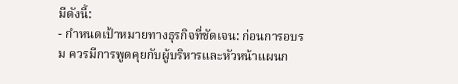มีดังนี้:
- กำหนดเป้าหมายทางธุรกิจที่ชัดเจน: ก่อนการอบรม ควรมีการพูดคุยกับผู้บริหารและหัวหน้าแผนก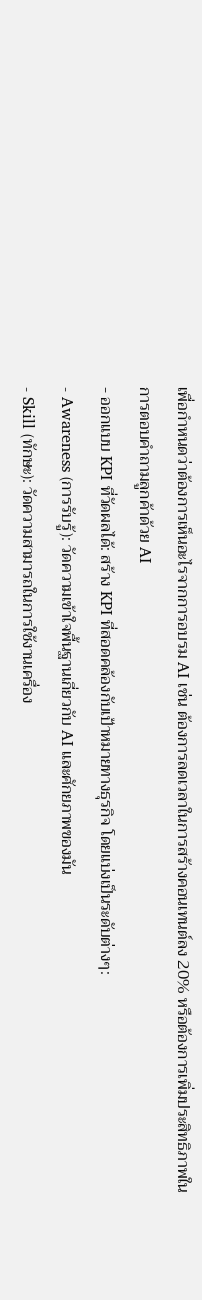เพื่อกำหนดว่าต้องการเห็นอะไรจากการอบรม AI เช่น ต้องการลดเวลาในการสร้างคอนเทนต์ลง 20% หรือต้องการเพิ่มประสิทธิภาพในการตอบคำถามลูกค้าด้วย AI
- ออกแบบ KPI ที่วัดผลได้: สร้าง KPI ที่สอดคล้องกับเป้าหมายทางธุรกิจ โดยแบ่งเป็นระดับต่างๆ:
- Awareness (การรับรู้): วัดความเข้าใจพื้นฐานเกี่ยวกับ AI และศักยภาพของมัน
- Skill (ทักษะ): วัดความสามารถในการใช้งานเครื่อง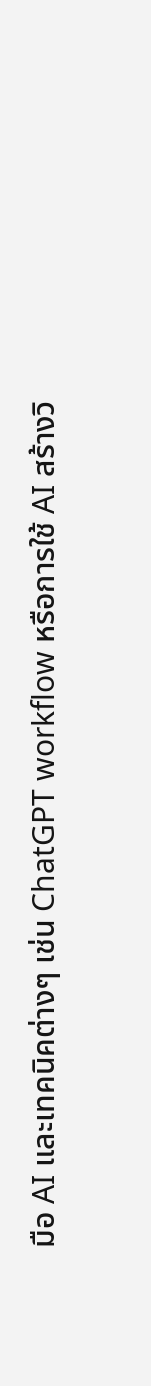มือ AI และเทคนิคต่างๆ เช่น ChatGPT workflow หรือการใช้ AI สร้างวิ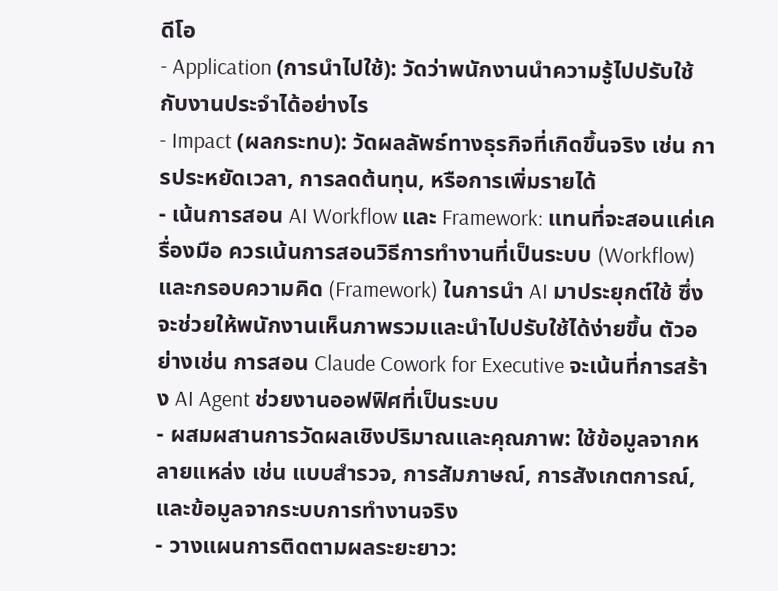ดีโอ
- Application (การนำไปใช้): วัดว่าพนักงานนำความรู้ไปปรับใช้กับงานประจำได้อย่างไร
- Impact (ผลกระทบ): วัดผลลัพธ์ทางธุรกิจที่เกิดขึ้นจริง เช่น การประหยัดเวลา, การลดต้นทุน, หรือการเพิ่มรายได้
- เน้นการสอน AI Workflow และ Framework: แทนที่จะสอนแค่เครื่องมือ ควรเน้นการสอนวิธีการทำงานที่เป็นระบบ (Workflow) และกรอบความคิด (Framework) ในการนำ AI มาประยุกต์ใช้ ซึ่งจะช่วยให้พนักงานเห็นภาพรวมและนำไปปรับใช้ได้ง่ายขึ้น ตัวอย่างเช่น การสอน Claude Cowork for Executive จะเน้นที่การสร้าง AI Agent ช่วยงานออฟฟิศที่เป็นระบบ
- ผสมผสานการวัดผลเชิงปริมาณและคุณภาพ: ใช้ข้อมูลจากหลายแหล่ง เช่น แบบสำรวจ, การสัมภาษณ์, การสังเกตการณ์, และข้อมูลจากระบบการทำงานจริง
- วางแผนการติดตามผลระยะยาว: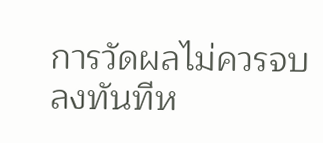การวัดผลไม่ควรจบลงทันทีห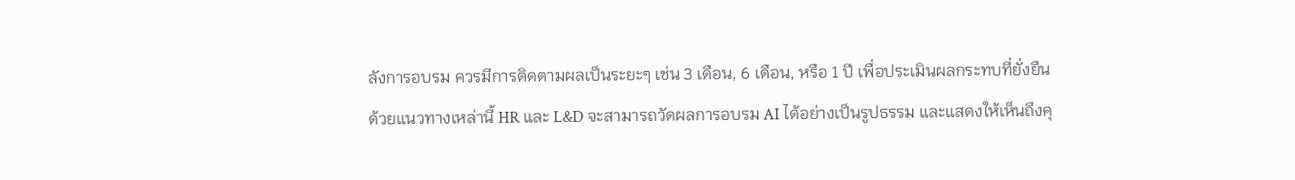ลังการอบรม ควรมีการติดตามผลเป็นระยะๆ เช่น 3 เดือน, 6 เดือน, หรือ 1 ปี เพื่อประเมินผลกระทบที่ยั่งยืน
ด้วยแนวทางเหล่านี้ HR และ L&D จะสามารถวัดผลการอบรม AI ได้อย่างเป็นรูปธรรม และแสดงให้เห็นถึงคุ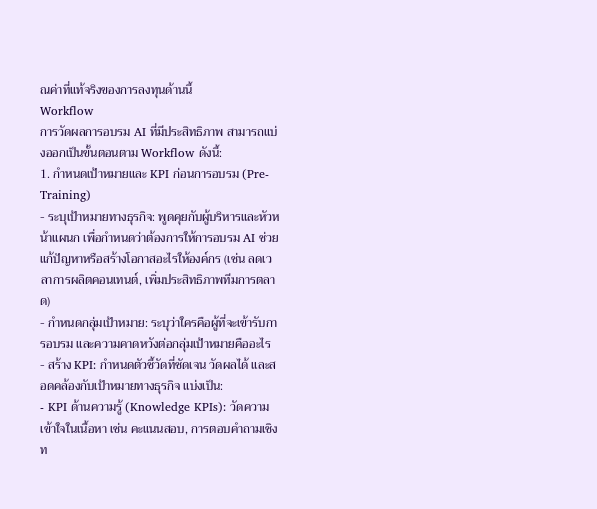ณค่าที่แท้จริงของการลงทุนด้านนี้
Workflow
การวัดผลการอบรม AI ที่มีประสิทธิภาพ สามารถแบ่งออกเป็นขั้นตอนตาม Workflow ดังนี้:
1. กำหนดเป้าหมายและ KPI ก่อนการอบรม (Pre-Training)
- ระบุเป้าหมายทางธุรกิจ: พูดคุยกับผู้บริหารและหัวหน้าแผนก เพื่อกำหนดว่าต้องการให้การอบรม AI ช่วยแก้ปัญหาหรือสร้างโอกาสอะไรให้องค์กร (เช่น ลดเวลาการผลิตคอนเทนต์, เพิ่มประสิทธิภาพทีมการตลาด)
- กำหนดกลุ่มเป้าหมาย: ระบุว่าใครคือผู้ที่จะเข้ารับการอบรม และความคาดหวังต่อกลุ่มเป้าหมายคืออะไร
- สร้าง KPI: กำหนดตัวชี้วัดที่ชัดเจน วัดผลได้ และสอดคล้องกับเป้าหมายทางธุรกิจ แบ่งเป็น:
- KPI ด้านความรู้ (Knowledge KPIs): วัดความเข้าใจในเนื้อหา เช่น คะแนนสอบ, การตอบคำถามเชิงท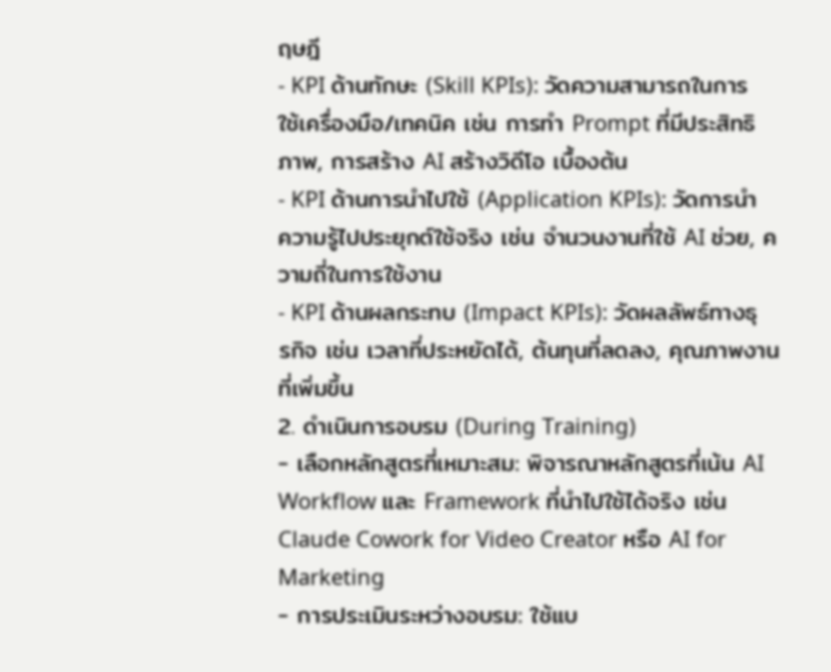ฤษฎี
- KPI ด้านทักษะ (Skill KPIs): วัดความสามารถในการใช้เครื่องมือ/เทคนิค เช่น การทำ Prompt ที่มีประสิทธิภาพ, การสร้าง AI สร้างวิดีโอ เบื้องต้น
- KPI ด้านการนำไปใช้ (Application KPIs): วัดการนำความรู้ไปประยุกต์ใช้จริง เช่น จำนวนงานที่ใช้ AI ช่วย, ความถี่ในการใช้งาน
- KPI ด้านผลกระทบ (Impact KPIs): วัดผลลัพธ์ทางธุรกิจ เช่น เวลาที่ประหยัดได้, ต้นทุนที่ลดลง, คุณภาพงานที่เพิ่มขึ้น
2. ดำเนินการอบรม (During Training)
- เลือกหลักสูตรที่เหมาะสม: พิจารณาหลักสูตรที่เน้น AI Workflow และ Framework ที่นำไปใช้ได้จริง เช่น Claude Cowork for Video Creator หรือ AI for Marketing
- การประเมินระหว่างอบรม: ใช้แบ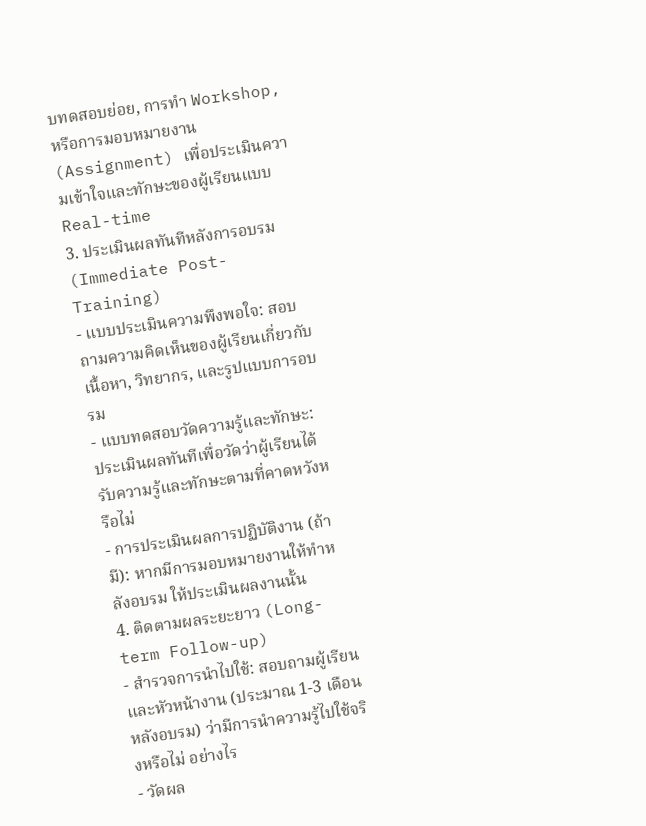บทดสอบย่อย, การทำ Workshop, หรือการมอบหมายงาน (Assignment) เพื่อประเมินความเข้าใจและทักษะของผู้เรียนแบบ Real-time
3. ประเมินผลทันทีหลังการอบรม (Immediate Post-Training)
- แบบประเมินความพึงพอใจ: สอบถามความคิดเห็นของผู้เรียนเกี่ยวกับเนื้อหา, วิทยากร, และรูปแบบการอบรม
- แบบทดสอบวัดความรู้และทักษะ: ประเมินผลทันทีเพื่อวัดว่าผู้เรียนได้รับความรู้และทักษะตามที่คาดหวังหรือไม่
- การประเมินผลการปฏิบัติงาน (ถ้ามี): หากมีการมอบหมายงานให้ทำหลังอบรม ให้ประเมินผลงานนั้น
4. ติดตามผลระยะยาว (Long-term Follow-up)
- สำรวจการนำไปใช้: สอบถามผู้เรียนและหัวหน้างาน (ประมาณ 1-3 เดือนหลังอบรม) ว่ามีการนำความรู้ไปใช้จริงหรือไม่ อย่างไร
- วัดผล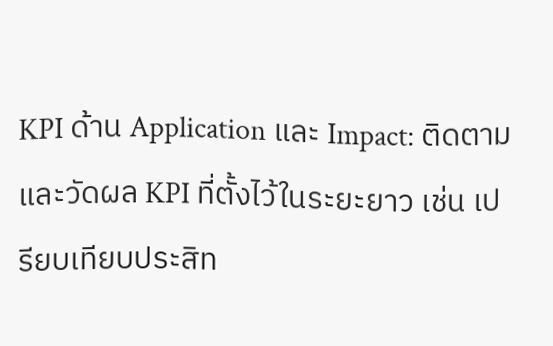KPI ด้าน Application และ Impact: ติดตามและวัดผล KPI ที่ตั้งไว้ในระยะยาว เช่น เปรียบเทียบประสิท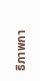ธิภาพกา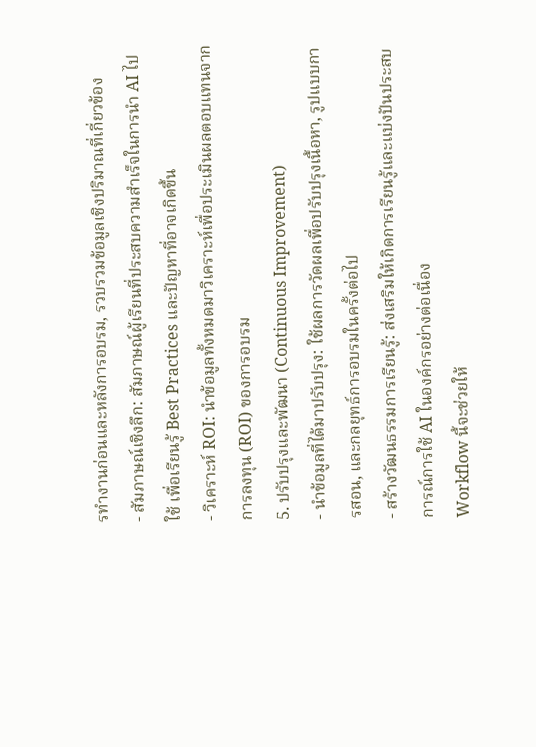รทำงานก่อนและหลังการอบรม, รวบรวมข้อมูลเชิงปริมาณที่เกี่ยวข้อง
- สัมภาษณ์เชิงลึก: สัมภาษณ์ผู้เรียนที่ประสบความสำเร็จในการนำ AI ไปใช้ เพื่อเรียนรู้ Best Practices และปัญหาที่อาจเกิดขึ้น
- วิเคราะห์ ROI: นำข้อมูลทั้งหมดมาวิเคราะห์เพื่อประเมินผลตอบแทนจากการลงทุน (ROI) ของการอบรม
5. ปรับปรุงและพัฒนา (Continuous Improvement)
- นำข้อมูลที่ได้มาปรับปรุง: ใช้ผลการวัดผลเพื่อปรับปรุงเนื้อหา, รูปแบบการสอน, และกลยุทธ์การอบรมในครั้งต่อไป
- สร้างวัฒนธรรมการเรียนรู้: ส่งเสริมให้เกิดการเรียนรู้และแบ่งปันประสบการณ์การใช้ AI ในองค์กรอย่างต่อเนื่อง
Workflow นี้จะช่วยให้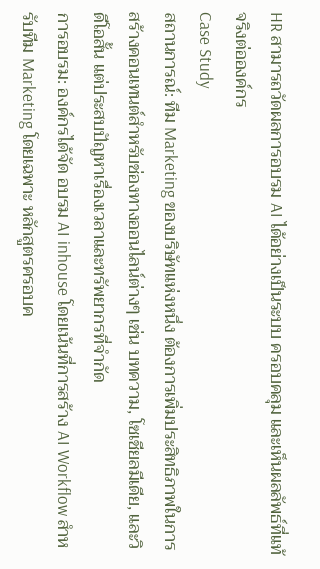HR สามารถวัดผลการอบรม AI ได้อย่างเป็นระบบ ครอบคลุม และเห็นผลลัพธ์ที่แท้จริงต่อองค์กร
Case Study
สถานการณ์: ทีม Marketing ของบริษัทแห่งหนึ่ง ต้องการเพิ่มประสิทธิภาพในการสร้างคอนเทนต์สำหรับช่องทางออนไลน์ต่างๆ เช่น บทความ, โซเชียลมีเดีย, และวิดีโอสั้น แต่ประสบปัญหาเรื่องเวลาและทรัพยากรที่จำกัด
การอบรม: องค์กรได้จัด อบรม AI inhouse โดยเน้นที่การสร้าง AI Workflow สำหรับทีม Marketing โดยเฉพาะ หลักสูตรครอบค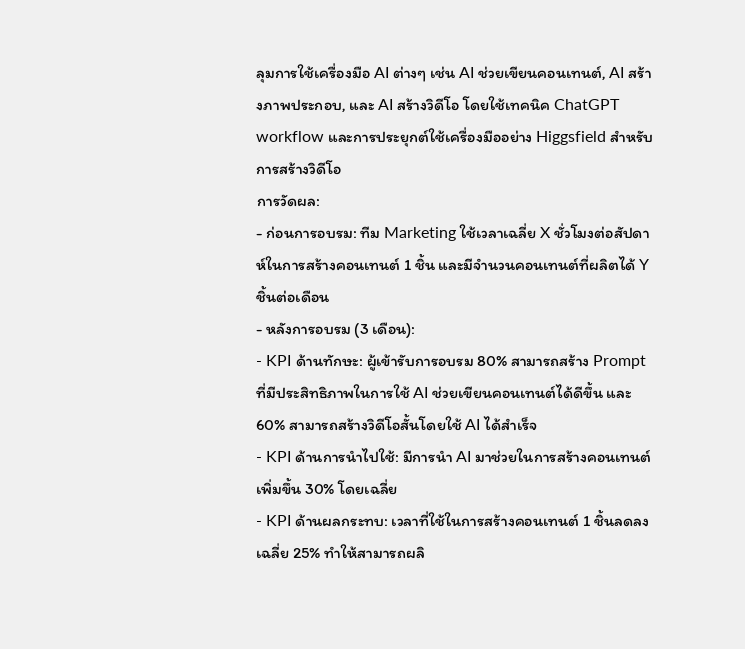ลุมการใช้เครื่องมือ AI ต่างๆ เช่น AI ช่วยเขียนคอนเทนต์, AI สร้างภาพประกอบ, และ AI สร้างวิดีโอ โดยใช้เทคนิค ChatGPT workflow และการประยุกต์ใช้เครื่องมืออย่าง Higgsfield สำหรับการสร้างวิดีโอ
การวัดผล:
- ก่อนการอบรม: ทีม Marketing ใช้เวลาเฉลี่ย X ชั่วโมงต่อสัปดาห์ในการสร้างคอนเทนต์ 1 ชิ้น และมีจำนวนคอนเทนต์ที่ผลิตได้ Y ชิ้นต่อเดือน
- หลังการอบรม (3 เดือน):
- KPI ด้านทักษะ: ผู้เข้ารับการอบรม 80% สามารถสร้าง Prompt ที่มีประสิทธิภาพในการใช้ AI ช่วยเขียนคอนเทนต์ได้ดีขึ้น และ 60% สามารถสร้างวิดีโอสั้นโดยใช้ AI ได้สำเร็จ
- KPI ด้านการนำไปใช้: มีการนำ AI มาช่วยในการสร้างคอนเทนต์เพิ่มขึ้น 30% โดยเฉลี่ย
- KPI ด้านผลกระทบ: เวลาที่ใช้ในการสร้างคอนเทนต์ 1 ชิ้นลดลงเฉลี่ย 25% ทำให้สามารถผลิ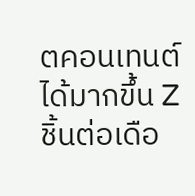ตคอนเทนต์ได้มากขึ้น Z ชิ้นต่อเดือ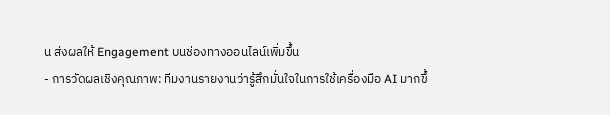น ส่งผลให้ Engagement บนช่องทางออนไลน์เพิ่มขึ้น
- การวัดผลเชิงคุณภาพ: ทีมงานรายงานว่ารู้สึกมั่นใจในการใช้เครื่องมือ AI มากขึ้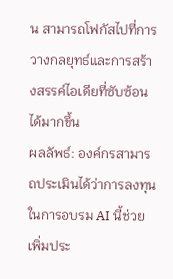น สามารถโฟกัสไปที่การวางกลยุทธ์และการสร้างสรรค์ไอเดียที่ซับซ้อนได้มากขึ้น
ผลลัพธ์: องค์กรสามารถประเมินได้ว่าการลงทุนในการอบรม AI นี้ช่วยเพิ่มประ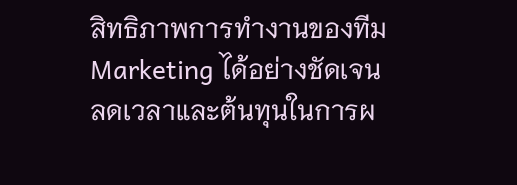สิทธิภาพการทำงานของทีม Marketing ได้อย่างชัดเจน ลดเวลาและต้นทุนในการผ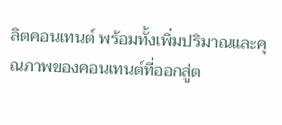ลิตคอนเทนต์ พร้อมทั้งเพิ่มปริมาณและคุณภาพของคอนเทนต์ที่ออกสู่ต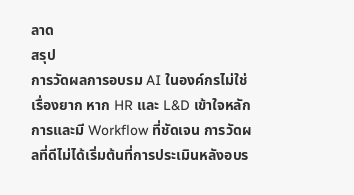ลาด
สรุป
การวัดผลการอบรม AI ในองค์กรไม่ใช่เรื่องยาก หาก HR และ L&D เข้าใจหลักการและมี Workflow ที่ชัดเจน การวัดผลที่ดีไม่ได้เริ่มต้นที่การประเมินหลังอบร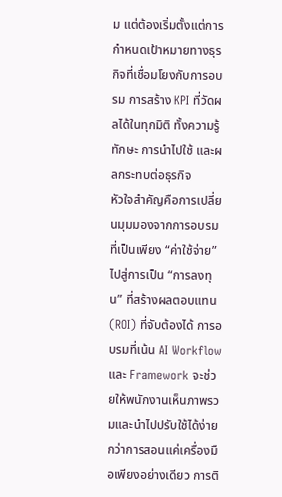ม แต่ต้องเริ่มตั้งแต่การกำหนดเป้าหมายทางธุรกิจที่เชื่อมโยงกับการอบรม การสร้าง KPI ที่วัดผลได้ในทุกมิติ ทั้งความรู้ ทักษะ การนำไปใช้ และผลกระทบต่อธุรกิจ
หัวใจสำคัญคือการเปลี่ยนมุมมองจากการอบรมที่เป็นเพียง “ค่าใช้จ่าย” ไปสู่การเป็น “การลงทุน” ที่สร้างผลตอบแทน (ROI) ที่จับต้องได้ การอบรมที่เน้น AI Workflow และ Framework จะช่วยให้พนักงานเห็นภาพรวมและนำไปปรับใช้ได้ง่ายกว่าการสอนแค่เครื่องมือเพียงอย่างเดียว การติ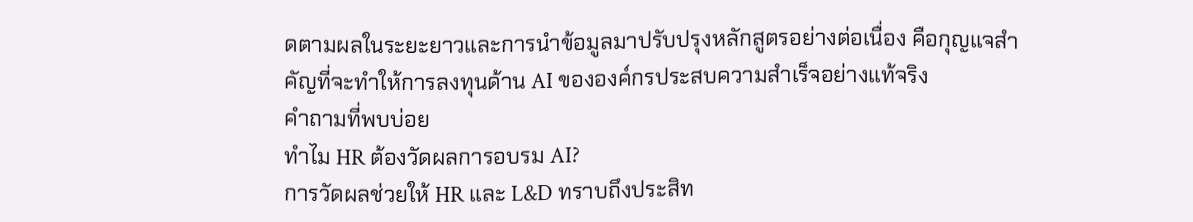ดตามผลในระยะยาวและการนำข้อมูลมาปรับปรุงหลักสูตรอย่างต่อเนื่อง คือกุญแจสำคัญที่จะทำให้การลงทุนด้าน AI ขององค์กรประสบความสำเร็จอย่างแท้จริง
คำถามที่พบบ่อย
ทำไม HR ต้องวัดผลการอบรม AI?
การวัดผลช่วยให้ HR และ L&D ทราบถึงประสิท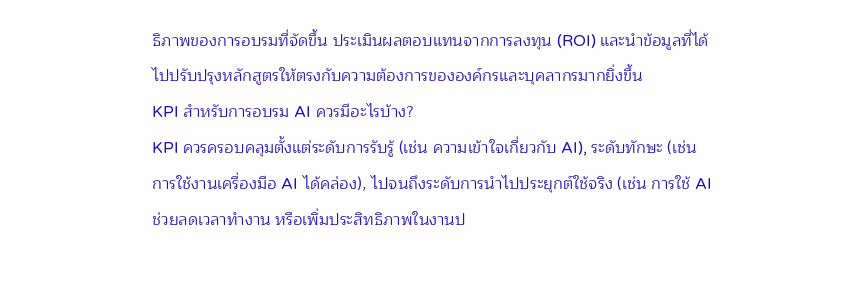ธิภาพของการอบรมที่จัดขึ้น ประเมินผลตอบแทนจากการลงทุน (ROI) และนำข้อมูลที่ได้ไปปรับปรุงหลักสูตรให้ตรงกับความต้องการขององค์กรและบุคลากรมากยิ่งขึ้น
KPI สำหรับการอบรม AI ควรมีอะไรบ้าง?
KPI ควรครอบคลุมตั้งแต่ระดับการรับรู้ (เช่น ความเข้าใจเกี่ยวกับ AI), ระดับทักษะ (เช่น การใช้งานเครื่องมือ AI ได้คล่อง), ไปจนถึงระดับการนำไปประยุกต์ใช้จริง (เช่น การใช้ AI ช่วยลดเวลาทำงาน หรือเพิ่มประสิทธิภาพในงานป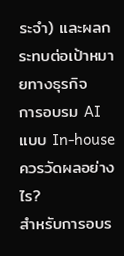ระจำ) และผลกระทบต่อเป้าหมายทางธุรกิจ
การอบรม AI แบบ In-house ควรวัดผลอย่างไร?
สำหรับการอบร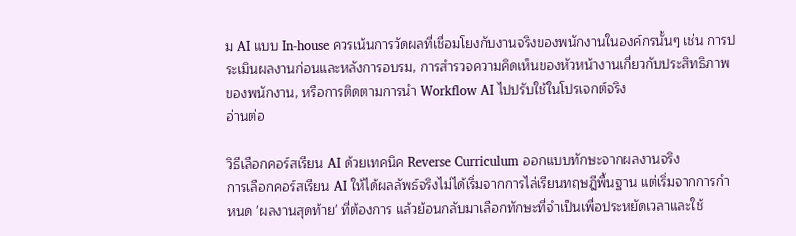ม AI แบบ In-house ควรเน้นการวัดผลที่เชื่อมโยงกับงานจริงของพนักงานในองค์กรนั้นๆ เช่น การประเมินผลงานก่อนและหลังการอบรม, การสำรวจความคิดเห็นของหัวหน้างานเกี่ยวกับประสิทธิภาพของพนักงาน, หรือการติดตามการนำ Workflow AI ไปปรับใช้ในโปรเจกต์จริง
อ่านต่อ

วิธีเลือกคอร์สเรียน AI ด้วยเทคนิค Reverse Curriculum ออกแบบทักษะจากผลงานจริง
การเลือกคอร์สเรียน AI ให้ได้ผลลัพธ์จริงไม่ได้เริ่มจากการไล่เรียนทฤษฎีพื้นฐาน แต่เริ่มจากการกำหนด 'ผลงานสุดท้าย' ที่ต้องการ แล้วย้อนกลับมาเลือกทักษะที่จำเป็นเพื่อประหยัดเวลาและใช้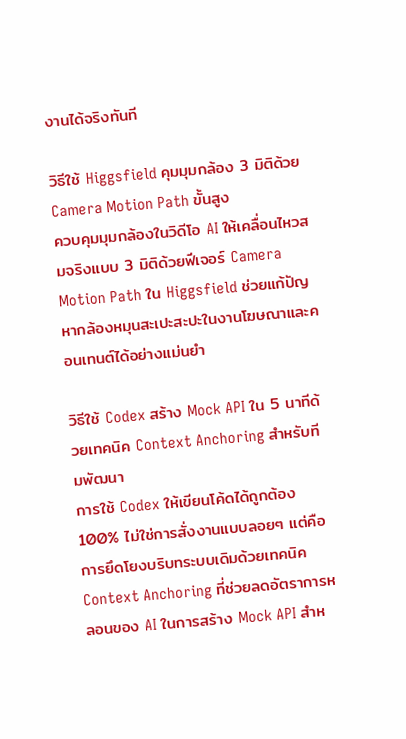งานได้จริงทันที

วิธีใช้ Higgsfield คุมมุมกล้อง 3 มิติด้วย Camera Motion Path ขั้นสูง
ควบคุมมุมกล้องในวิดีโอ AI ให้เคลื่อนไหวสมจริงแบบ 3 มิติด้วยฟีเจอร์ Camera Motion Path ใน Higgsfield ช่วยแก้ปัญหากล้องหมุนสะเปะสะปะในงานโฆษณาและคอนเทนต์ได้อย่างแม่นยำ

วิธีใช้ Codex สร้าง Mock API ใน 5 นาทีด้วยเทคนิค Context Anchoring สำหรับทีมพัฒนา
การใช้ Codex ให้เขียนโค้ดได้ถูกต้อง 100% ไม่ใช่การสั่งงานแบบลอยๆ แต่คือการยึดโยงบริบทระบบเดิมด้วยเทคนิค Context Anchoring ที่ช่วยลดอัตราการหลอนของ AI ในการสร้าง Mock API สำห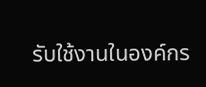รับใช้งานในองค์กร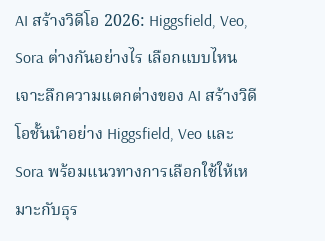AI สร้างวิดีโอ 2026: Higgsfield, Veo, Sora ต่างกันอย่างไร เลือกแบบไหน
เจาะลึกความแตกต่างของ AI สร้างวิดีโอชั้นนำอย่าง Higgsfield, Veo และ Sora พร้อมแนวทางการเลือกใช้ให้เหมาะกับธุร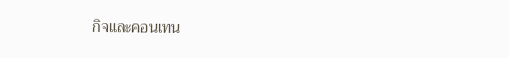กิจและคอนเทน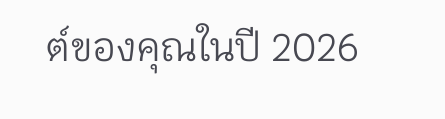ต์ของคุณในปี 2026